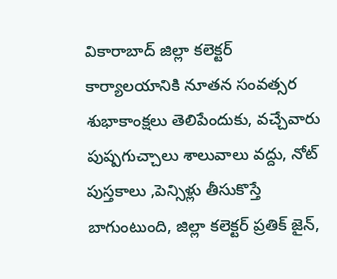వికారాబాద్ జిల్లా కలెక్టర్ కార్యాలయానికి నూతన సంవత్సర శుభాకాంక్షలు తెలిపేందుకు, వచ్చేవారు పుష్పగుచ్చాలు శాలువాలు వద్దు, నోట్ పుస్తకాలు ,పెన్సిళ్లు తీసుకొస్తే బాగుంటుంది, జిల్లా కలెక్టర్ ప్రతిక్ జైన్,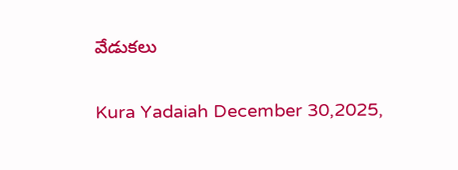వేడుకలు

Kura Yadaiah December 30,2025,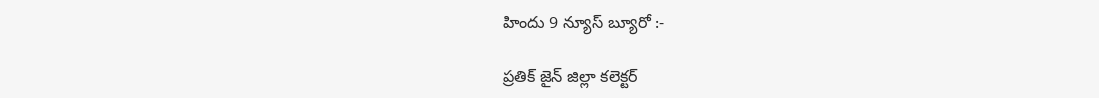హిందు 9 న్యూస్ బ్యూరో :-

ప్రతిక్ జైన్ జిల్లా కలెక్టర్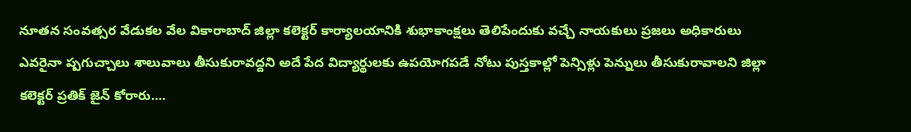నూతన సంవత్సర వేడుకల వేల వికారాబాద్ జిల్లా కలెక్టర్ కార్యాలయానికి శుభాకాంక్షలు తెలిపేందుకు వచ్చే నాయకులు ప్రజలు అధికారులు ఎవరైనా ష్పగుచ్చాలు శాలువాలు తీసుకురావద్దని అదే పేద విద్యార్థులకు ఉపయోగపడే నోటు పుస్తకాల్లో పెన్సిళ్లు పెన్నులు తీసుకురావాలని జిల్లా కలెక్టర్ ప్రతిక్ జైన్ కోరారు….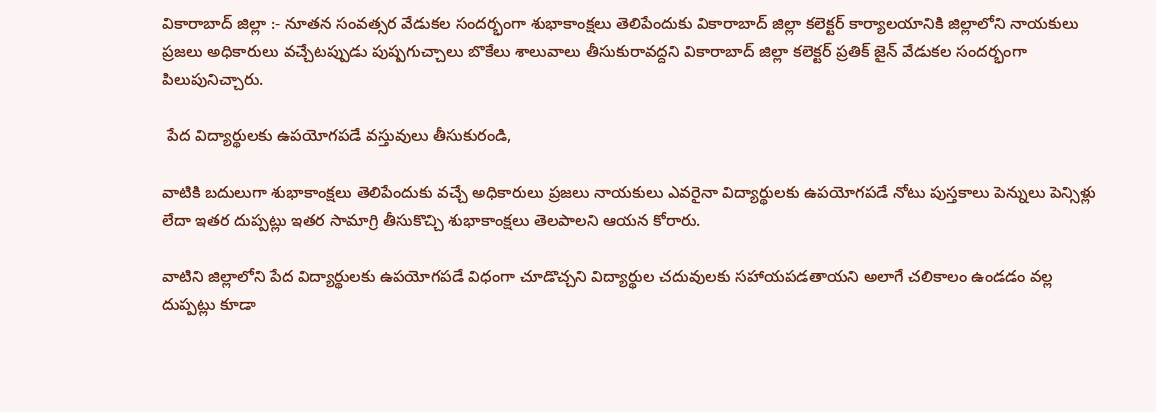వికారాబాద్ జిల్లా :- నూతన సంవత్సర వేడుకల సందర్భంగా శుభాకాంక్షలు తెలిపేందుకు వికారాబాద్ జిల్లా కలెక్టర్ కార్యాలయానికి జిల్లాలోని నాయకులు ప్రజలు అధికారులు వచ్చేటప్పుడు పుష్పగుచ్చాలు బొకేలు శాలువాలు తీసుకురావద్దని వికారాబాద్ జిల్లా కలెక్టర్ ప్రతిక్ జైన్ వేడుకల సందర్భంగా పిలుపునిచ్చారు.

 పేద విద్యార్థులకు ఉపయోగపడే వస్తువులు తీసుకురండి,

వాటికి బదులుగా శుభాకాంక్షలు తెలిపేందుకు వచ్చే అధికారులు ప్రజలు నాయకులు ఎవరైనా విద్యార్థులకు ఉపయోగపడే నోటు పుస్తకాలు పెన్నులు పెన్సిళ్లు లేదా ఇతర దుప్పట్లు ఇతర సామాగ్రి తీసుకొచ్చి శుభాకాంక్షలు తెలపాలని ఆయన కోరారు.

వాటిని జిల్లాలోని పేద విద్యార్థులకు ఉపయోగపడే విధంగా చూడొచ్చని విద్యార్థుల చదువులకు సహాయపడతాయని అలాగే చలికాలం ఉండడం వల్ల దుప్పట్లు కూడా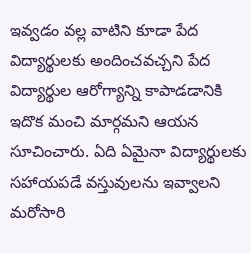ఇవ్వడం వల్ల వాటిని కూడా పేద విద్యార్థులకు అందించవచ్చని పేద విద్యార్థుల ఆరోగ్యాన్ని కాపాడడానికి ఇదొక మంచి మార్గమని ఆయన సూచించారు. ఏది ఏమైనా విద్యార్థులకు సహాయపడే వస్తువులను ఇవ్వాలని మరోసారి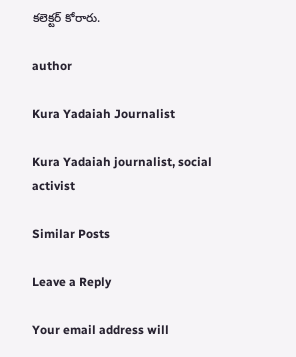కలెక్టర్ కోరారు.

author

Kura Yadaiah Journalist

Kura Yadaiah journalist, social activist

Similar Posts

Leave a Reply

Your email address will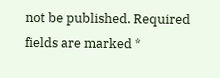not be published. Required fields are marked *